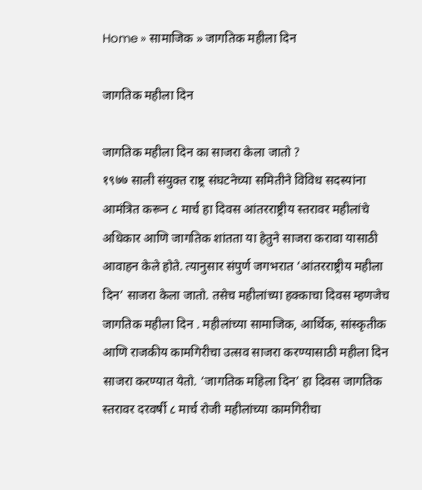Home » सामाजिक » जागतिक महीला दिन

जागतिक महीला दिन

जागतिक महीला दिन का साजरा केला जातो ?
१९७७ साली संयुक्त राष्ट्र संघटनेच्या समितीने विविध सदस्यांना आमंत्रित करून ८ मार्च हा दिवस आंतरराष्ट्रीय स्तरावर महीलांचे अधिकार आणि जागतिक शांतता या हेतुने साजरा करावा यासाठी आवाहन केले होते. त्यानुसार संपुर्ण जगभरात ‘आंतरराष्ट्रीय महीला दिन’ साजरा केला जातो. तसेच महीलांच्या हक्काचा दिवस म्हणजेच जागतिक महीला दिन . महीलांच्या सामाजिक, आर्थिक, सांस्कृतीक आणि राजकीय कामगिरीचा उत्सव साजरा करण्यासाठी महीला दिन साजरा करण्यात येतो. ‘जागतिक महिला दिन’ हा दिवस जागतिक स्तरावर दरवर्षी ८ मार्च रोजी महीलांच्या कामगिरीचा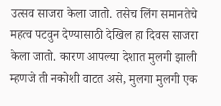उत्सव साजरा केला जातो. तसेच लिंग समानतेचे महत्व पटवुन देण्यासाठी देखिल हा दिवस साजरा केला जातो. कारण आपल्या देशात मुलगी झाली म्हणजे ती नकोशी वाटत असे, मुलगा मुलगी एक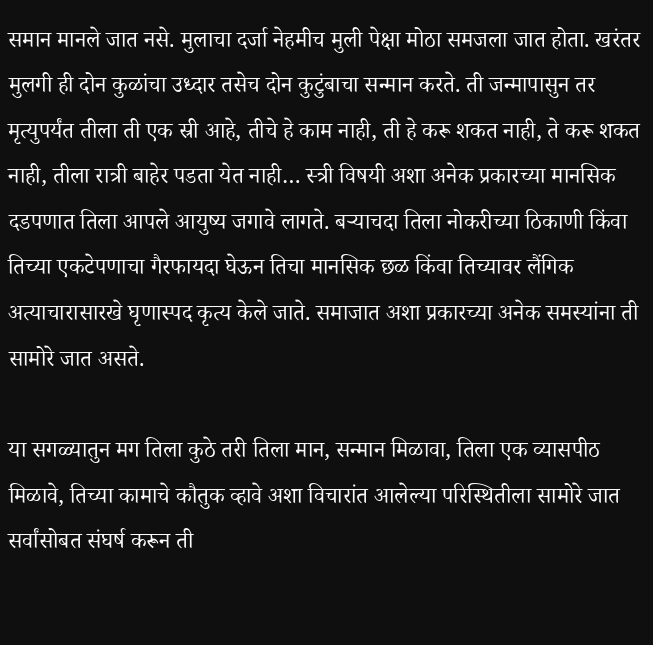समान मानले जात नसे. मुलाचा दर्जा नेहमीच मुली पेक्षा मोठा समजला जात होता. खरंतर मुलगी ही दोन कुळांचा उध्दार तसेच दोन कुटुंबाचा सन्मान करते. ती जन्मापासुन तर मृत्युपर्यंत तीला ती एक स्री आहे, तीचे हे काम नाही, ती हे करू शकत नाही, ते करू शकत नाही, तीला रात्री बाहेर पडता येत नाही… स्त्री विषयी अशा अनेक प्रकारच्या मानसिक दडपणात तिला आपले आयुष्य जगावे लागते. बऱ्याचदा तिला नोकरीच्या ठिकाणी किंवा तिच्या एकटेपणाचा गैरफायदा घेऊन तिचा मानसिक छळ किंवा तिच्यावर लैंगिक अत्याचारासारखे घृणास्पद कृत्य केले जाते. समाजात अशा प्रकारच्या अनेक समस्यांना ती सामोरे जात असते.

या सगळ्यातुन मग तिला कुठे तरी तिला मान, सन्मान मिळावा, तिला एक व्यासपीठ मिळावे, तिच्या कामाचे कौतुक व्हावे अशा विचारांत आलेल्या परिस्थितीला सामोरे जात सर्वांसोबत संघर्ष करून ती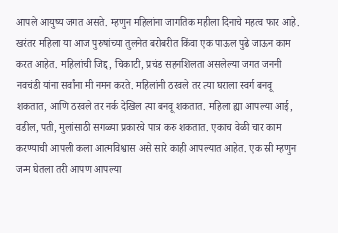आपले आयुष्य जगत असते. म्हणुन महिलांना जागतिक महीला दिनाचे महत्व फार आहे. खरंतर महिला या आज पुरुषांच्या तुलनेत बरोबरीत किंवा एक पाऊल पुढे जाऊन काम करत आहेत. महिलांची जिद्द, चिकाटी, प्रचंड सहनशिलता असलेल्या जगत जननी नवचंडी यांना सर्वांना मी नमन करते. महिलांनी ठरवले तर त्या घराला स्वर्ग बनवू शकतात, आणि ठरवले तर नर्क देखिल त्या बनवू शकतात. महिला ह्या आपल्या आई, वडील, पती, मुलांसाठी सगळ्या प्रकारचे पात्र करु शकतात. एकाच वेळी चार काम करण्याची आपली कला आत्मविश्वास असे सारे काही आपल्यात आहेत. एक स्री म्हणुन जन्म घेतला तरी आपण आपल्या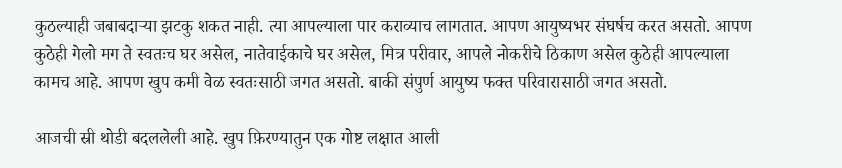कुठल्याही जबाबदाऱ्या झटकु शकत नाही. त्या आपल्याला पार कराव्याच लागतात. आपण आयुष्यभर संघर्षच करत असतो. आपण कुठेही गेलो मग ते स्वतःच घर असेल, नातेवाईकाचे घर असेल, मित्र परीवार, आपले नोकरीचे ठिकाण असेल कुठेही आपल्याला कामच आहे. आपण खुप कमी वेळ स्वतःसाठी जगत असतो. बाकी संपुर्ण आयुष्य फक्त परिवारासाठी जगत असतो.

आजची स्री थोडी बदललेली आहे. खुप फ़िरण्यातुन एक गोष्ट लक्षात आली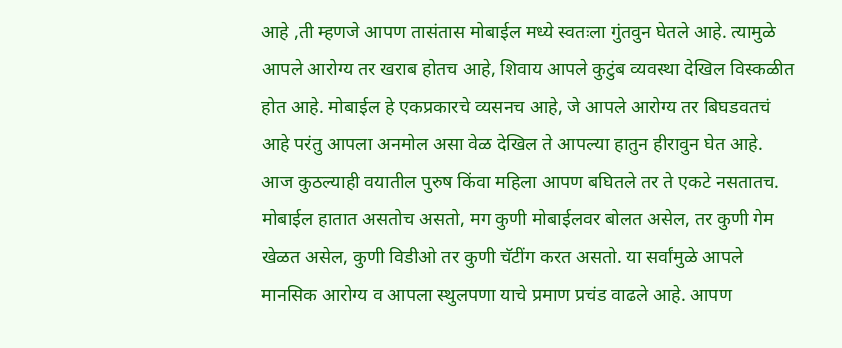आहे ,ती म्हणजे आपण तासंतास मोबाईल मध्ये स्वतःला गुंतवुन घेतले आहे. त्यामुळे आपले आरोग्य तर खराब होतच आहे, शिवाय आपले कुटुंब व्यवस्था देखिल विस्कळीत होत आहे. मोबाईल हे एकप्रकारचे व्यसनच आहे, जे आपले आरोग्य तर बिघडवतचं आहे परंतु आपला अनमोल असा वेळ देखिल ते आपल्या हातुन हीरावुन घेत आहे. आज कुठल्याही वयातील पुरुष किंवा महिला आपण बघितले तर ते एकटे नसतातच. मोबाईल हातात असतोच असतो, मग कुणी मोबाईलवर बोलत असेल, तर कुणी गेम खेळत असेल, कुणी विडीओ तर कुणी चॅटींग करत असतो. या सर्वांमुळे आपले मानसिक आरोग्य व आपला स्थुलपणा याचे प्रमाण प्रचंड वाढले आहे. आपण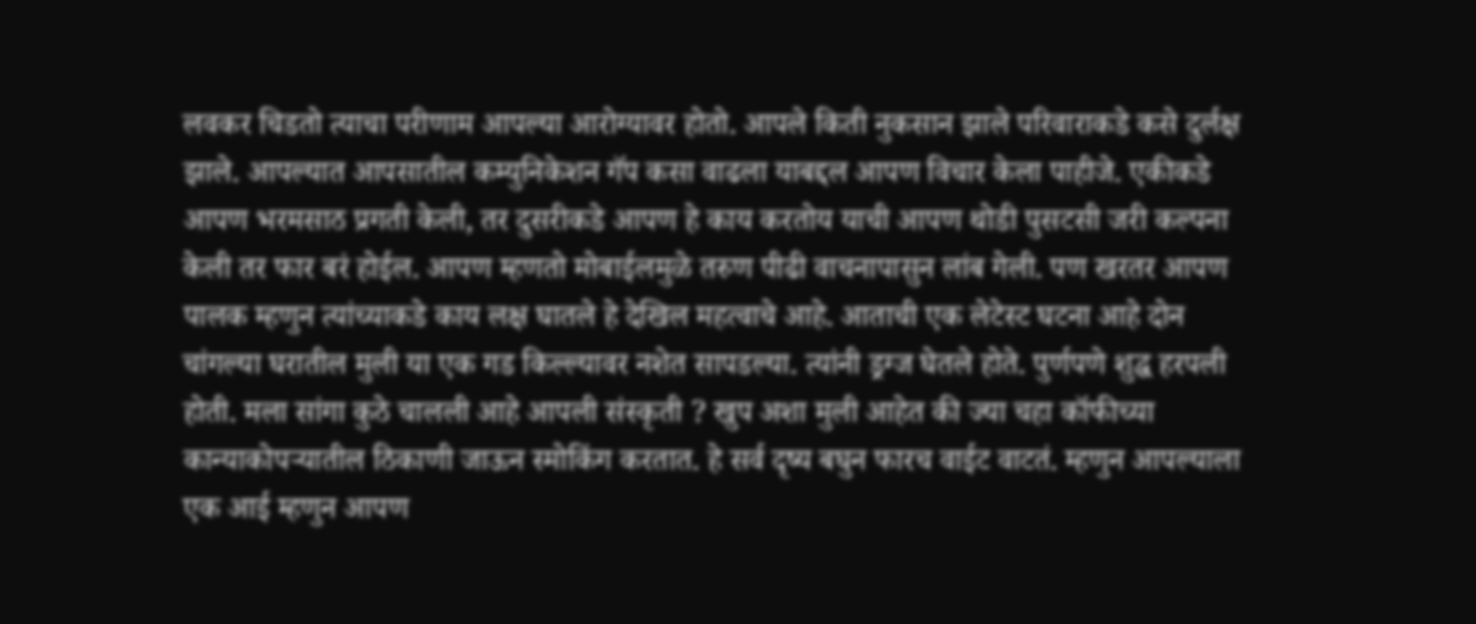लवकर चिडतो त्याचा परीणाम आपल्या आरोग्यावर होतो. आपले किती नुकसान झाले परिवाराकडे कसे दुर्लक्ष झाले. आपल्यात आपसातील कम्युनिकेशन गॅप कसा वाढला याबद्दल आपण विचार केला पाहीजे. एकीकडे आपण भरमसाठ प्रगती केली, तर दुसरीकडे आपण हे काय करतोय याची आपण थोडी पुसटसी जरी कल्पना केली तर फार बरं होईल. आपण म्हणतो मोबाईलमुळे तरुण पीढी वाचनापासुन लांब गेली. पण खरतर आपण पालक म्हणुन त्यांच्याकडे काय लक्ष घातले हे देखिल महत्वाचे आहे. आताची एक लेटेस्ट घटना आहे दोन चांगल्या घरातील मुली या एक गड किल्ल्यावर नशेत सापडल्या. त्यांनी ड्रग्ज घेतले होते. पुर्णपणे शुद्ध हरपली होती. मला सांगा कुठे चालली आहे आपली संस्कृती ? खुप अशा मुली आहेत की ज्या चहा कॉफीच्या कान्याकोपऱ्यातील ठिकाणी जाऊन स्मोकिंग करतात. हे सर्व दृष्य बघुन फारच वाईट वाटतं. म्हणुन आपल्याला एक आई म्हणुन आपण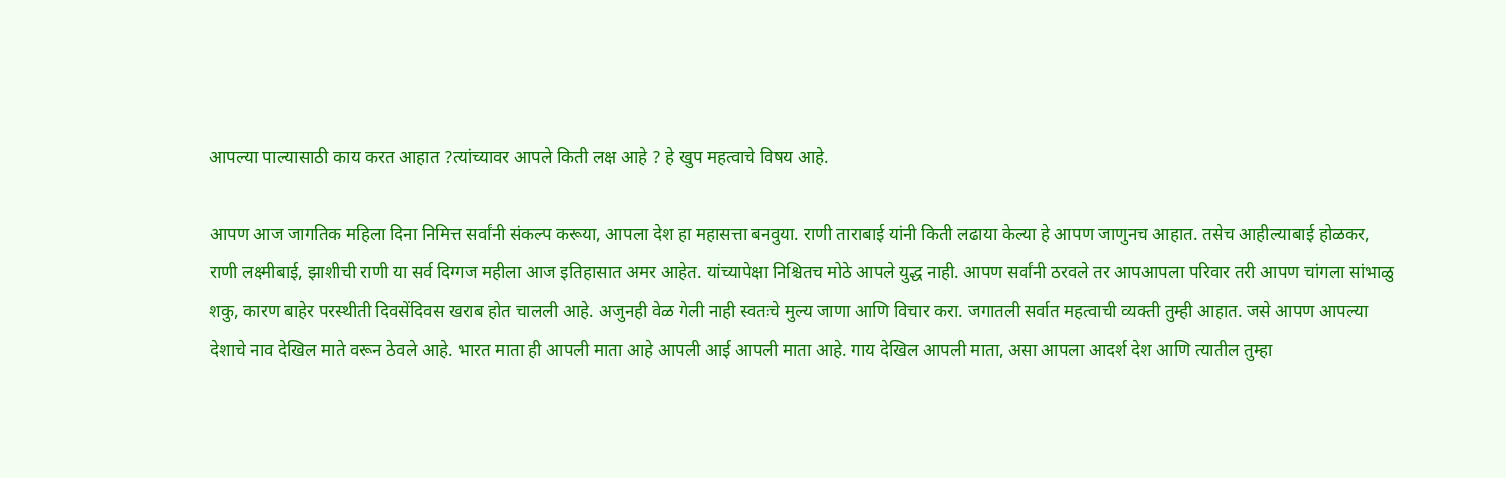आपल्या पाल्यासाठी काय करत आहात ?त्यांच्यावर आपले किती लक्ष आहे ? हे खुप महत्वाचे विषय आहे.

आपण आज जागतिक महिला दिना निमित्त सर्वांनी संकल्प करूया, आपला देश हा महासत्ता बनवुया. राणी ताराबाई यांनी किती लढाया केल्या हे आपण जाणुनच आहात. तसेच आहील्याबाई होळकर, राणी लक्ष्मीबाई, झाशीची राणी या सर्व दिग्गज महीला आज इतिहासात अमर आहेत. यांच्यापेक्षा निश्चितच मोठे आपले युद्ध नाही. आपण सर्वांनी ठरवले तर आपआपला परिवार तरी आपण चांगला सांभाळु शकु, कारण बाहेर परस्थीती दिवसेंदिवस खराब होत चालली आहे. अजुनही वेळ गेली नाही स्वतःचे मुल्य जाणा आणि विचार करा. जगातली सर्वात महत्वाची व्यक्ती तुम्ही आहात. जसे आपण आपल्या देशाचे नाव देखिल माते वरून ठेवले आहे. भारत माता ही आपली माता आहे आपली आई आपली माता आहे. गाय देखिल आपली माता, असा आपला आदर्श देश आणि त्यातील तुम्हा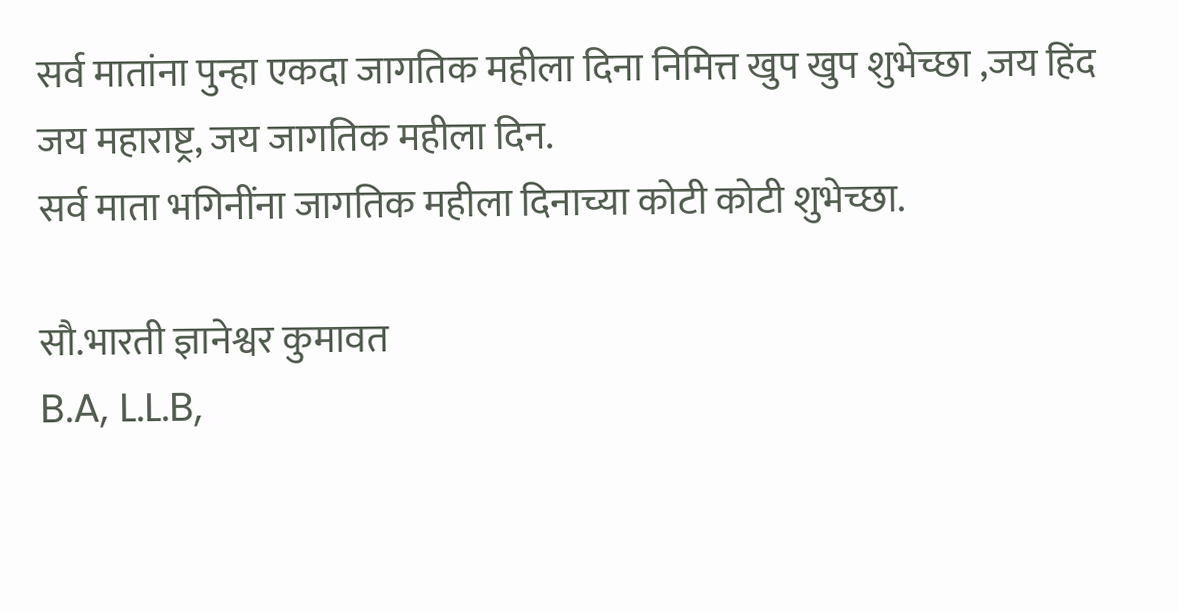सर्व मातांना पुन्हा एकदा जागतिक महीला दिना निमित्त खुप खुप शुभेच्छा ,जय हिंद जय महाराष्ट्र, जय जागतिक महीला दिन.
सर्व माता भगिनींना जागतिक महीला दिनाच्या कोटी कोटी शुभेच्छा.

सौ.भारती ज्ञानेश्वर कुमावत
B.A, L.L.B,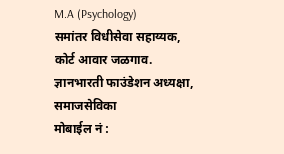M.A (Psychology)
समांतर विधीसेवा सहाय्यक,
कोर्ट आवार जळगाव.
ज्ञानभारती फाउंडेशन अध्यक्षा,
समाजसेविका
मोबाईल नं :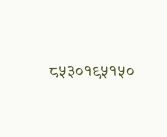८५३०१९५१५०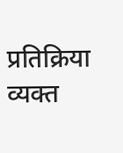प्रतिक्रिया व्यक्त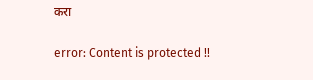करा

error: Content is protected !!